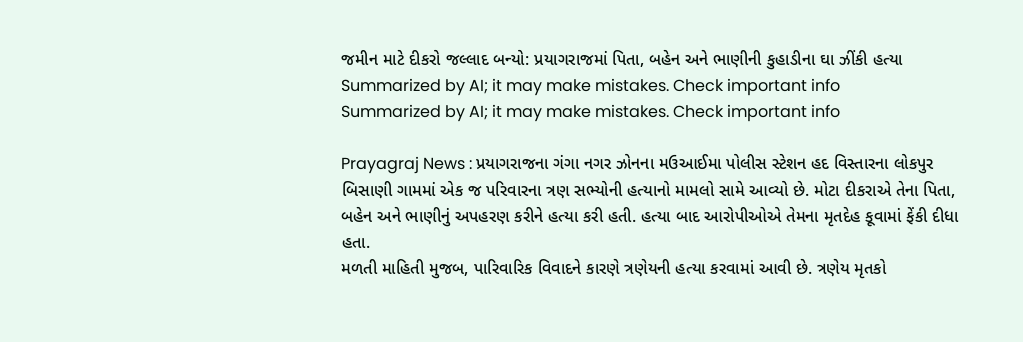જમીન માટે દીકરો જલ્લાદ બન્યો: પ્રયાગરાજમાં પિતા, બહેન અને ભાણીની કુહાડીના ઘા ઝીંકી હત્યા
Summarized by AI; it may make mistakes. Check important info
Summarized by AI; it may make mistakes. Check important info

Prayagraj News : પ્રયાગરાજના ગંગા નગર ઝોનના મઉઆઈમા પોલીસ સ્ટેશન હદ વિસ્તારના લોકપુર બિસાણી ગામમાં એક જ પરિવારના ત્રણ સભ્યોની હત્યાનો મામલો સામે આવ્યો છે. મોટા દીકરાએ તેના પિતા, બહેન અને ભાણીનું અપહરણ કરીને હત્યા કરી હતી. હત્યા બાદ આરોપીઓએ તેમના મૃતદેહ કૂવામાં ફેંકી દીધા હતા.
મળતી માહિતી મુજબ, પારિવારિક વિવાદને કારણે ત્રણેયની હત્યા કરવામાં આવી છે. ત્રણેય મૃતકો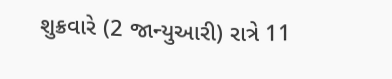શુક્રવારે (2 જાન્યુઆરી) રાત્રે 11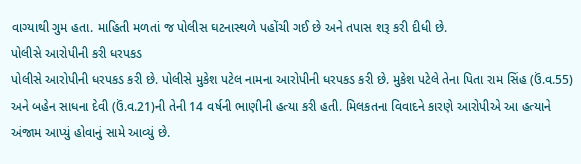વાગ્યાથી ગુમ હતા. માહિતી મળતાં જ પોલીસ ઘટનાસ્થળે પહોંચી ગઈ છે અને તપાસ શરૂ કરી દીધી છે.
પોલીસે આરોપીની કરી ધરપકડ
પોલીસે આરોપીની ધરપકડ કરી છે. પોલીસે મુકેશ પટેલ નામના આરોપીની ધરપકડ કરી છે. મુકેશ પટેલે તેના પિતા રામ સિંહ (ઉં.વ.55) અને બહેન સાધના દેવી (ઉં.વ.21)ની તેની 14 વર્ષની ભાણીની હત્યા કરી હતી. મિલકતના વિવાદને કારણે આરોપીએ આ હત્યાને અંજામ આપ્યું હોવાનું સામે આવ્યું છે.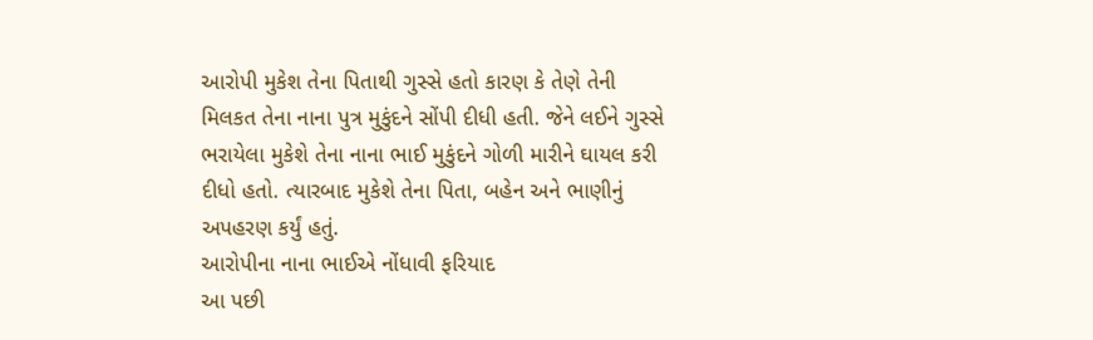આરોપી મુકેશ તેના પિતાથી ગુસ્સે હતો કારણ કે તેણે તેની મિલકત તેના નાના પુત્ર મુકુંદને સોંપી દીધી હતી. જેને લઈને ગુસ્સે ભરાયેલા મુકેશે તેના નાના ભાઈ મુકુંદને ગોળી મારીને ઘાયલ કરી દીધો હતો. ત્યારબાદ મુકેશે તેના પિતા, બહેન અને ભાણીનું અપહરણ કર્યું હતું.
આરોપીના નાના ભાઈએ નોંધાવી ફરિયાદ
આ પછી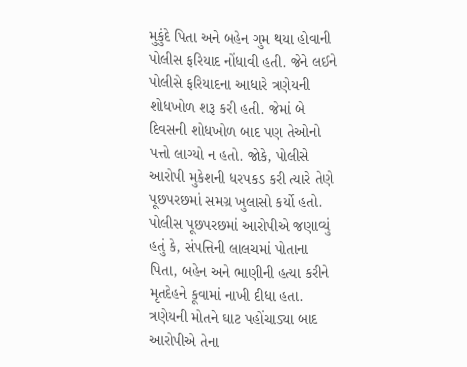મુકુંદે પિતા અને બહેન ગુમ થયા હોવાની પોલીસ ફરિયાદ નોંધાવી હતી. જેને લઈને પોલીસે ફરિયાદના આધારે ત્રણેયની શોધખોળ શરૂ કરી હતી. જેમાં બે દિવસની શોધખોળ બાદ પણ તેઓનો પત્તો લાગ્યો ન હતો. જોકે, પોલીસે આરોપી મુકેશની ધરપકડ કરી ત્યારે તેણે પૂછપરછમાં સમગ્ર ખુલાસો કર્યો હતો.
પોલીસ પૂછપરછમાં આરોપીએ જણાવ્યું હતું કે, સંપત્તિની લાલચમાં પોતાના પિતા, બહેન અને ભાણીની હત્યા કરીને મૃતદેહને કૂવામાં નાખી દીધા હતા. ત્રણેયની મોતને ઘાટ પહોંચાડ્યા બાદ આરોપીએ તેના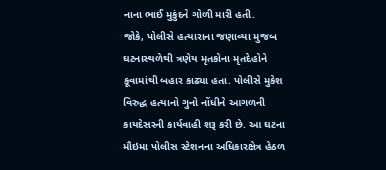નાના ભાઈ મુકુંદને ગોળી મારી હતી.
જોકે, પોલીસે હત્યારાના જણાવ્યા મુજબ ઘટનાસ્થળેથી ત્રણેય મૃતકોના મૃતદેહોને કૂવામાંથી બહાર કાઢ્યા હતા. પોલીસે મુકેશ વિરુદ્ધ હત્યાનો ગુનો નોંધીને આગળની કાયદેસરની કાર્યવાહી શરૂ કરી છે. આ ઘટના મૌઇમા પોલીસ સ્ટેશનના અધિકારક્ષેત્ર હેઠળ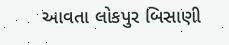આવતા લોકપુર બિસાણી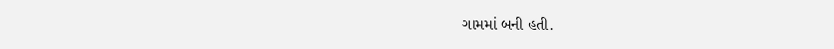ગામમાં બની હતી.